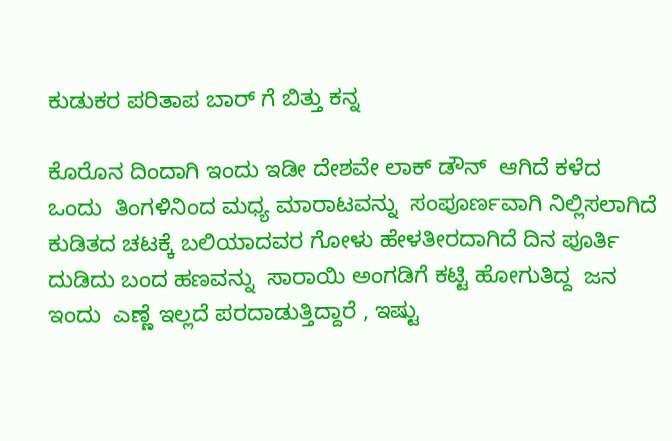ಕುಡುಕರ ಪರಿತಾಪ ಬಾರ್ ಗೆ ಬಿತ್ತು ಕನ್ನ

ಕೊರೊನ ದಿಂದಾಗಿ ಇಂದು ಇಡೀ ದೇಶವೇ ಲಾಕ್ ಡೌನ್  ಆಗಿದೆ ಕಳೆದ  ಒಂದು  ತಿಂಗಳಿನಿಂದ ಮಧ್ಯ ಮಾರಾಟವನ್ನು  ಸಂಪೂರ್ಣವಾಗಿ ನಿಲ್ಲಿಸಲಾಗಿದೆ ಕುಡಿತದ ಚಟಕ್ಕೆ ಬಲಿಯಾದವರ ಗೋಳು ಹೇಳತೀರದಾಗಿದೆ ದಿನ ಪೂರ್ತಿ ದುಡಿದು ಬಂದ ಹಣವನ್ನು  ಸಾರಾಯಿ ಅಂಗಡಿಗೆ ಕಟ್ಟಿ ಹೋಗುತಿದ್ದ  ಜನ ಇಂದು  ಎಣ್ಣೆ ಇಲ್ಲದೆ ಪರದಾಡುತ್ತಿದ್ದಾರೆ , ಇಷ್ಟು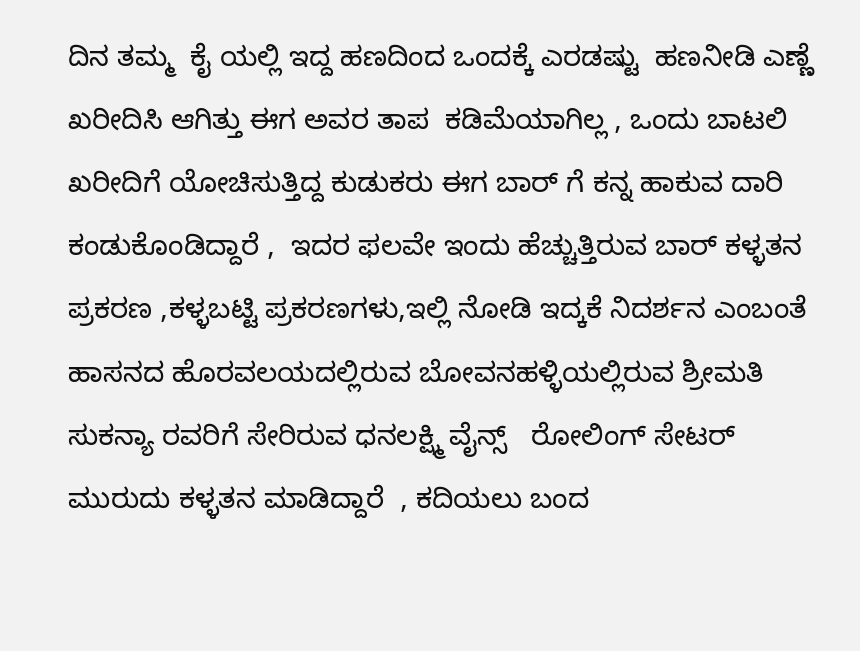ದಿನ ತಮ್ಮ  ಕೈ ಯಲ್ಲಿ ಇದ್ದ ಹಣದಿಂದ ಒಂದಕ್ಕೆ ಎರಡಷ್ಟು  ಹಣನೀಡಿ ಎಣ್ಣೆ ಖರೀದಿಸಿ ಆಗಿತ್ತು ಈಗ ಅವರ ತಾಪ  ಕಡಿಮೆಯಾಗಿಲ್ಲ , ಒಂದು ಬಾಟಲಿ  ಖರೀದಿಗೆ ಯೋಚಿಸುತ್ತಿದ್ದ ಕುಡುಕರು ಈಗ ಬಾರ್ ಗೆ ಕನ್ನ ಹಾಕುವ ದಾರಿ ಕಂಡುಕೊಂಡಿದ್ದಾರೆ ,  ಇದರ ಫಲವೇ ಇಂದು ಹೆಚ್ಚುತ್ತಿರುವ ಬಾರ್ ಕಳ್ಳತನ ಪ್ರಕರಣ ,ಕಳ್ಳಬಟ್ಟಿ ಪ್ರಕರಣಗಳು,ಇಲ್ಲಿ ನೋಡಿ ಇದ್ಕಕೆ ನಿದರ್ಶನ ಎಂಬಂತೆ ಹಾಸನದ ಹೊರವಲಯದಲ್ಲಿರುವ ಬೋವನಹಳ್ಳಿಯಲ್ಲಿರುವ ಶ್ರೀಮತಿ ಸುಕನ್ಯಾ ರವರಿಗೆ ಸೇರಿರುವ ಧನಲಕ್ಷ್ಮಿ ವೈನ್ಸ್   ರೋಲಿಂಗ್ ಸೇಟರ್ ಮುರುದು ಕಳ್ಳತನ ಮಾಡಿದ್ದಾರೆ  , ಕದಿಯಲು ಬಂದ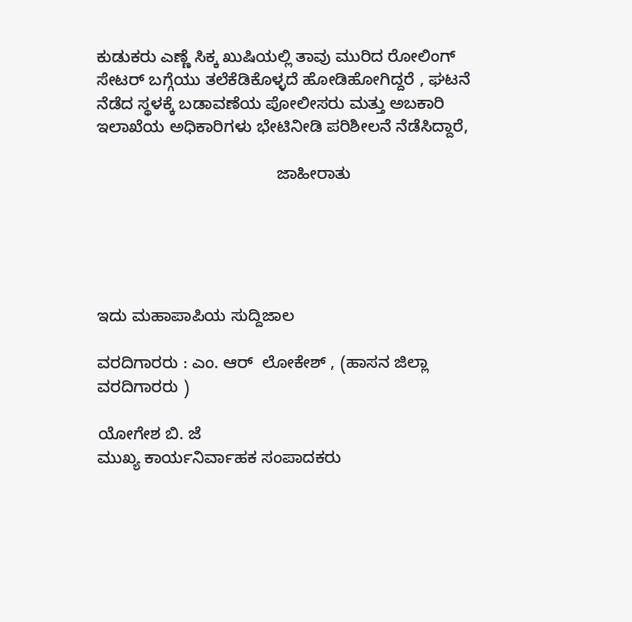ಕುಡುಕರು ಎಣ್ಣೆ ಸಿಕ್ಕ ಖುಷಿಯಲ್ಲಿ ತಾವು ಮುರಿದ ರೋಲಿಂಗ್ ಸೇಟರ್ ಬಗ್ಗೆಯು ತಲೆಕೆಡಿಕೊಳ್ಳದೆ ಹೋಡಿಹೋಗಿದ್ದರೆ , ಘಟನೆ ನೆಡೆದ ಸ್ಥಳಕ್ಕೆ ಬಡಾವಣೆಯ ಪೋಲೀಸರು ಮತ್ತು ಅಬಕಾರಿ ಇಲಾಖೆಯ ಅಧಿಕಾರಿಗಳು ಭೇಟಿನೀಡಿ ಪರಿಶೀಲನೆ ನೆಡೆಸಿದ್ದಾರೆ,

                                       ಜಾಹೀರಾತು





ಇದು ಮಹಾಪಾಪಿಯ ಸುದ್ದಿಜಾಲ

ವರದಿಗಾರರು : ಎಂ. ಆರ್  ಲೋಕೇಶ್ , (ಹಾಸನ ಜಿಲ್ಲಾ ವರದಿಗಾರರು )

ಯೋಗೇಶ ಬಿ. ಜೆ
ಮುಖ್ಯ ಕಾರ್ಯನಿರ್ವಾಹಕ ಸಂಪಾದಕರು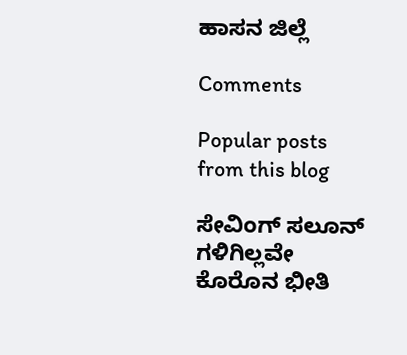ಹಾಸನ ಜಿಲ್ಲೆ

Comments

Popular posts from this blog

ಸೇವಿಂಗ್ ಸಲೂನ್ ಗಳಿಗಿಲ್ಲವೇ ಕೊರೊನ ಭೀತಿ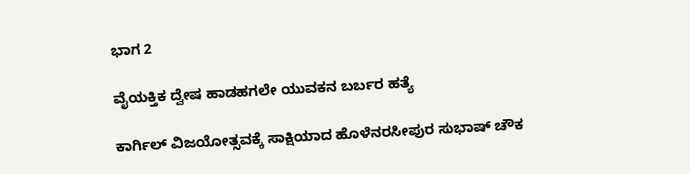ಭಾಗ 2

ವೈಯಕ್ತಿಕ ದ್ವೇಷ ಹಾಡಹಗಲೇ ಯುವಕನ ಬರ್ಬರ ಹತ್ಯೆ

ಕಾರ್ಗಿಲ್ ವಿಜಯೋತ್ಸವಕ್ಕೆ ಸಾಕ್ಷಿಯಾದ ಹೊಳೆನರಸೀಪುರ ಸುಭಾಷ್ ಚೌಕ